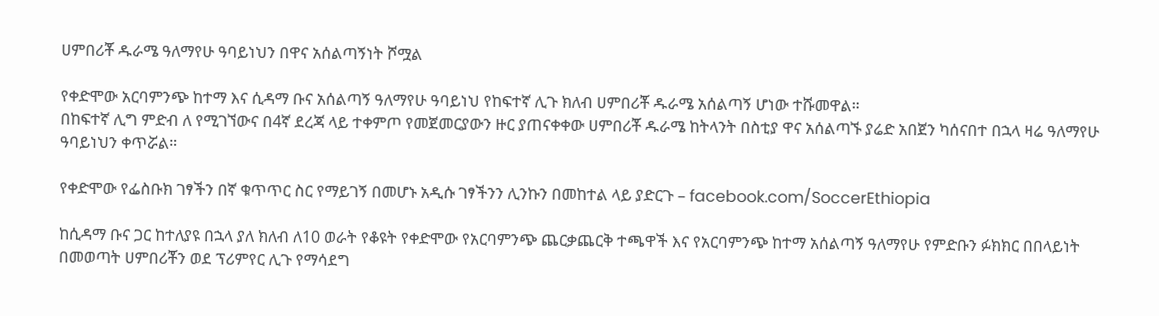ሀምበሪቾ ዱራሜ ዓለማየሁ ዓባይነህን በዋና አሰልጣኝነት ሾሟል

የቀድሞው አርባምንጭ ከተማ እና ሲዳማ ቡና አሰልጣኝ ዓለማየሁ ዓባይነህ የከፍተኛ ሊጉ ክለብ ሀምበሪቾ ዱራሜ አሰልጣኝ ሆነው ተሹመዋል።
በከፍተኛ ሊግ ምድብ ለ የሚገኘውና በ4ኛ ደረጃ ላይ ተቀምጦ የመጀመርያውን ዙር ያጠናቀቀው ሀምበሪቾ ዱራሜ ከትላንት በስቲያ ዋና አሰልጣኙ ያሬድ አበጀን ካሰናበተ በኋላ ዛሬ ዓለማየሁ ዓባይነህን ቀጥሯል።

የቀድሞው የፌስቡክ ገፃችን በኛ ቁጥጥር ስር የማይገኝ በመሆኑ አዲሱ ገፃችንን ሊንኩን በመከተል ላይ ያድርጉ – facebook.com/SoccerEthiopia

ከሲዳማ ቡና ጋር ከተለያዩ በኋላ ያለ ክለብ ለ10 ወራት የቆዩት የቀድሞው የአርባምንጭ ጨርቃጨርቅ ተጫዋች እና የአርባምንጭ ከተማ አሰልጣኝ ዓለማየሁ የምድቡን ፉክክር በበላይነት በመወጣት ሀምበሪቾን ወደ ፕሪምየር ሊጉ የማሳደግ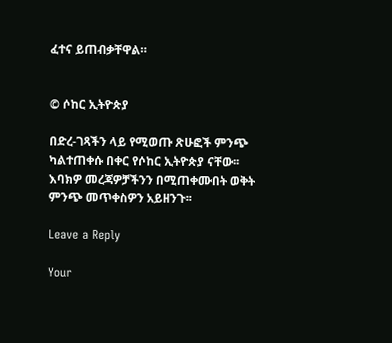ፈተና ይጠብቃቸዋል።


© ሶከር ኢትዮጵያ

በድረ-ገጻችን ላይ የሚወጡ ጽሁፎች ምንጭ ካልተጠቀሱ በቀር የሶከር ኢትዮጵያ ናቸው፡፡ እባክዎ መረጃዎቻችንን በሚጠቀሙበት ወቅት ምንጭ መጥቀስዎን አይዘንጉ፡፡

Leave a Reply

Your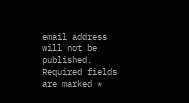email address will not be published. Required fields are marked *